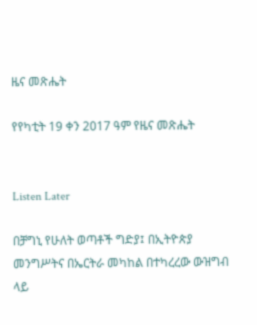ዜና መጽሔት

የየካቲት 19 ቀን 2017 ዓም የዜና መጽሔት


Listen Later

በቻግኒ የሁለት ወጣቶች ግድያ፤ በኢትዮጵያ መንግሥትና በኤርትራ መካከል በተካረረው ውዝግብ ላይ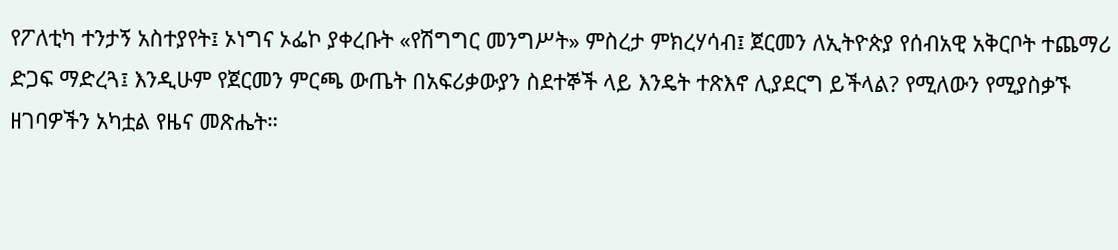የፖለቲካ ተንታኝ አስተያየት፤ ኦነግና ኦፌኮ ያቀረቡት «የሽግግር መንግሥት» ምስረታ ምክረሃሳብ፤ ጀርመን ለኢትዮጵያ የሰብአዊ አቅርቦት ተጨማሪ ድጋፍ ማድረጓ፤ እንዲሁም የጀርመን ምርጫ ውጤት በአፍሪቃውያን ስደተኞች ላይ እንዴት ተጽእኖ ሊያደርግ ይችላል? የሚለውን የሚያስቃኙ ዘገባዎችን አካቷል የዜና መጽሔት።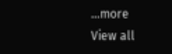...more
View all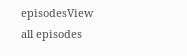episodesView all episodes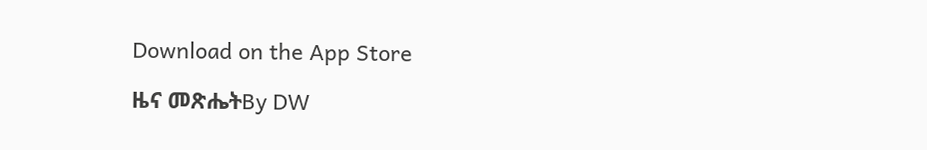Download on the App Store

ዜና መጽሔትBy DW